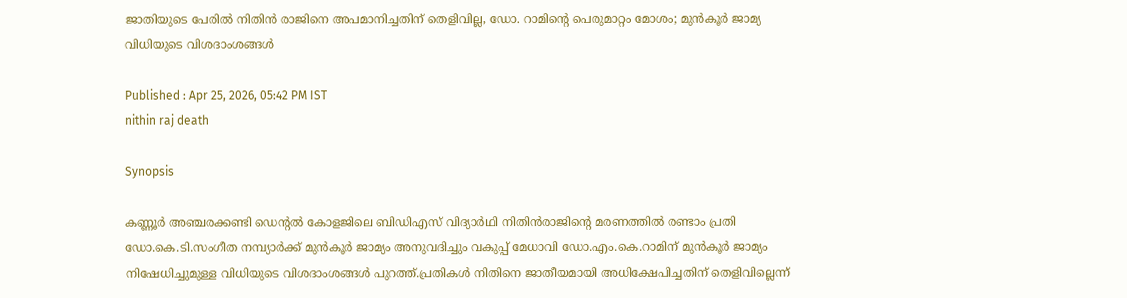ജാതിയുടെ പേരിൽ നിതിൻ രാജിനെ അപമാനിച്ചതിന് തെളിവില്ല, ഡോ. റാമിന്‍റെ പെരുമാറ്റം മോശം; മുൻകൂര്‍ ജാമ്യ വിധിയുടെ വിശദാംശങ്ങള്‍

Published : Apr 25, 2026, 05:42 PM IST
nithin raj death

Synopsis

കണ്ണൂർ അഞ്ചരക്കണ്ടി ഡെന്റൽ കോളജിലെ ബിഡിഎസ് വിദ്യാർഥി നിതിൻരാജിന്‍റെ മരണത്തിൽ രണ്ടാം പ്രതി ഡോ.കെ.ടി.സംഗീത നമ്പ്യാർക്ക് മുൻകൂര്‍ ജാമ്യം അനുവദിച്ചും വകുപ്പ് മേധാവി ഡോ.എം.കെ.റാമിന് മുൻകൂർ ജാമ്യം നിഷേധിച്ചുമുള്ള വിധിയുടെ വിശദാംശങ്ങള്‍ പുറത്ത്.പ്രതികൾ നിതിനെ ജാതീയമായി അധിക്ഷേപിച്ചതിന് തെളിവില്ലെന്ന്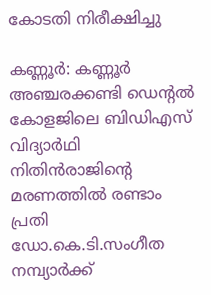കോടതി നിരീക്ഷിച്ചു

കണ്ണൂര്‍: കണ്ണൂർ അഞ്ചരക്കണ്ടി ഡെന്റൽ കോളജിലെ ബിഡിഎസ് വിദ്യാർഥി നിതിൻരാജിന്‍റെ മരണത്തിൽ രണ്ടാം പ്രതി ഡോ.കെ.ടി.സംഗീത നമ്പ്യാർക്ക്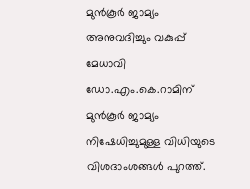മുൻകൂര്‍ ജാമ്യം അനുവദിച്ചും വകുപ്പ് മേധാവി ഡോ.എം.കെ.റാമിന് മുൻകൂർ ജാമ്യം നിഷേധിച്ചുമുള്ള വിധിയുടെ വിശദാംശങ്ങള്‍ പുറത്ത്.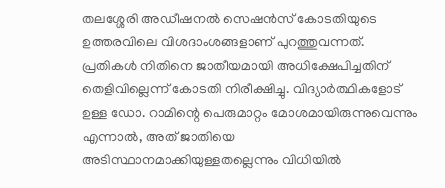തലശ്ശേരി അഡീഷനൽ സെഷൻസ് കോടതിയുടെ ഉത്തരവിലെ വിശദാംശങ്ങളാണ് പുറത്തുവന്നത്. പ്രതികൾ നിതിനെ ജാതീയമായി അധിക്ഷേപിച്ചതിന് തെളിവില്ലെന്ന് കോടതി നിരീക്ഷിച്ചു. വിദ്യാർത്ഥികളോട് ഉള്ള ഡോ. റാമിന്റെ പെരുമാറ്റം മോശമായിരുന്നുവെന്നും എന്നാൽ, അത് ജാതിയെ അടിസ്ഥാനമാക്കിയുള്ളതല്ലെന്നും വിധിയിൽ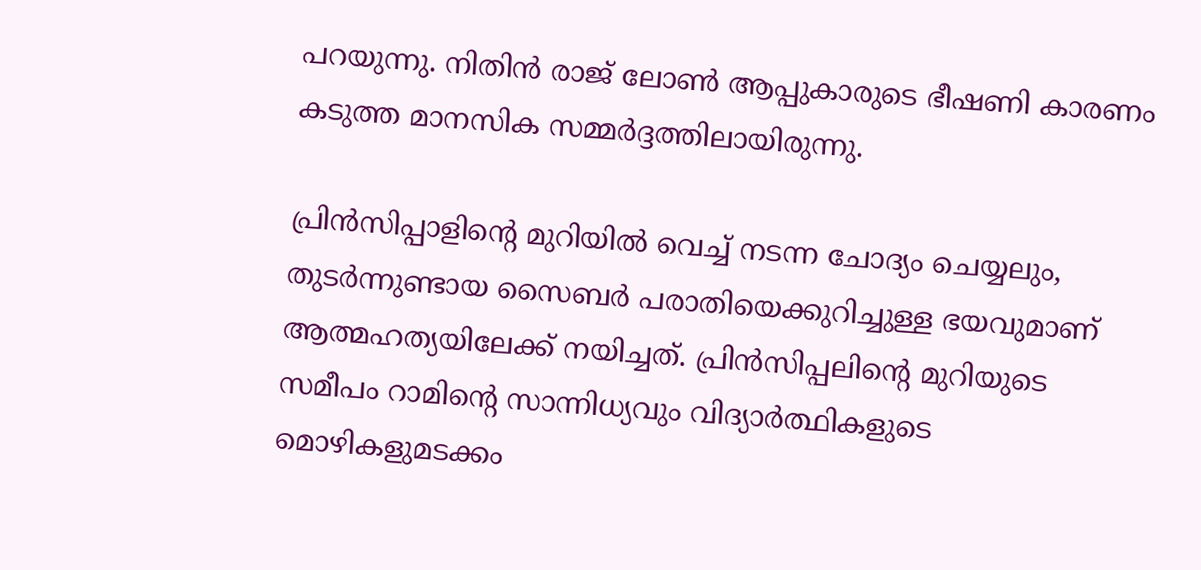പറയുന്നു. നിതിൻ രാജ് ലോൺ ആപ്പുകാരുടെ ഭീഷണി കാരണം കടുത്ത മാനസിക സമ്മർദ്ദത്തിലായിരുന്നു.

പ്രിൻസിപ്പാളിന്‍റെ മുറിയിൽ വെച്ച് നടന്ന ചോദ്യം ചെയ്യലും, തുടർന്നുണ്ടായ സൈബർ പരാതിയെക്കുറിച്ചുള്ള ഭയവുമാണ് ആത്മഹത്യയിലേക്ക് നയിച്ചത്. പ്രിൻസിപ്പലിന്റെ മുറിയുടെ സമീപം റാമിന്റെ സാന്നിധ്യവും വിദ്യാർത്ഥികളുടെ മൊഴികളുമടക്കം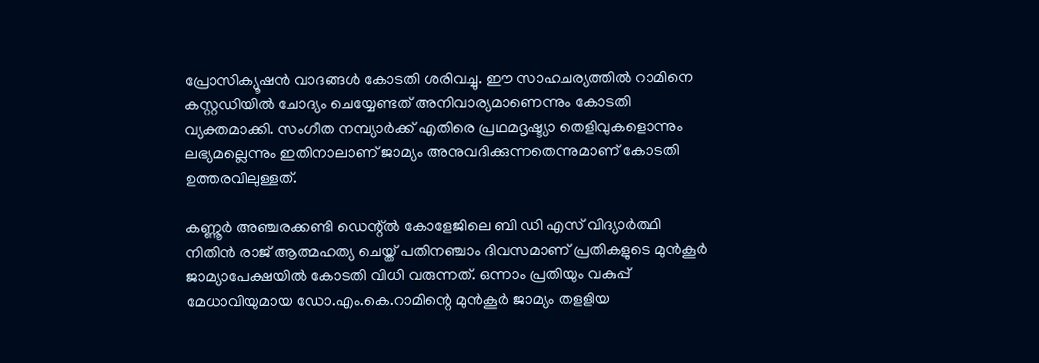പ്രോസിക്യൂഷൻ വാദങ്ങൾ കോടതി ശരിവച്ചു. ഈ സാഹചര്യത്തിൽ റാമിനെ കസ്റ്റഡിയിൽ ചോദ്യം ചെയ്യേണ്ടത് അനിവാര്യമാണെന്നും കോടതി വ്യക്തമാക്കി. സംഗീത നമ്പ്യാർക്ക് എതിരെ പ്രഥമദൃഷ്ട്യാ തെളിവുകളൊന്നും ലഭ്യമല്ലെന്നും ഇതിനാലാണ് ജാമ്യം അനുവദിക്കുന്നതെന്നുമാണ് കോടതി ഉത്തരവിലുള്ളത്.

കണ്ണൂർ അഞ്ചരക്കണ്ടി ഡെന്റ്ൽ കോളേജിലെ ബി ഡി എസ് വിദ്യാർത്ഥി നിതിൻ രാജ് ആത്മഹത്യ ചെയ്ത് പതിനഞ്ചാം ദിവസമാണ് പ്രതികളുടെ മുൻകൂർ ജാമ്യാപേക്ഷയിൽ കോടതി വിധി വരുന്നത്. ഒന്നാം പ്രതിയും വകുപ്പ് മേധാവിയുമായ ഡോ.എം.കെ.റാമിന്റെ മുൻകൂർ ജാമ്യം തളളിയ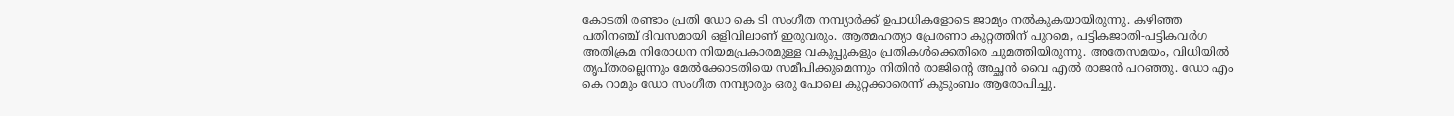കോടതി രണ്ടാം പ്രതി ഡോ കെ ടി സംഗീത നമ്പ്യാർക്ക് ഉപാധികളോടെ ജാമ്യം നൽകുകയായിരുന്നു. കഴിഞ്ഞ പതിനഞ്ച് ദിവസമായി ഒളിവിലാണ് ഇരുവരും. ആത്മഹത്യാ പ്രേരണാ കുറ്റത്തിന് പുറമെ, പട്ടികജാതി-പട്ടികവർഗ അതിക്രമ നിരോധന നിയമപ്രകാരമുള്ള വകുപ്പുകളും പ്രതികൾക്കെതിരെ ചുമത്തിയിരുന്നു. അതേസമയം, വിധിയിൽ തൃപ്തരല്ലെന്നും മേൽക്കോടതിയെ സമീപിക്കുമെന്നും നിതിൻ രാജിന്‍റെ അച്ഛൻ വൈ എൽ രാജൻ പറഞ്ഞു. ഡോ എം കെ റാമും ഡോ സംഗീത നമ്പ്യാരും ഒരു പോലെ കുറ്റക്കാരെന്ന് കുടുംബം ആരോപിച്ചു.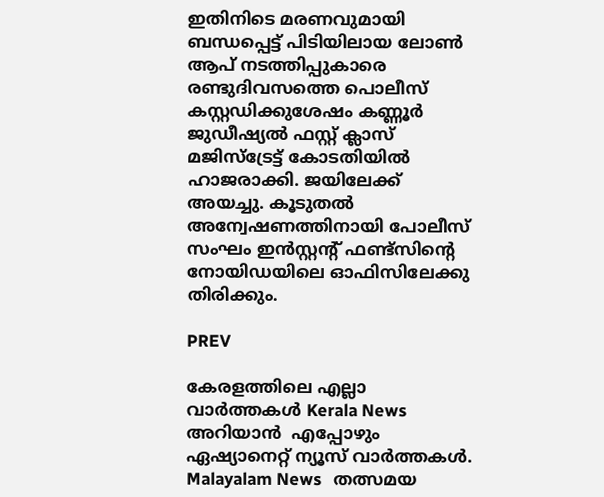ഇതിനിടെ മരണവുമായി ബന്ധപ്പെട്ട് പിടിയിലായ ലോൺ ആപ് നടത്തിപ്പുകാരെ രണ്ടുദിവസത്തെ പൊലീസ് കസ്റ്റഡിക്കുശേഷം കണ്ണൂർ ജുഡീഷ്യൽ ഫസ്റ്റ് ക്ലാസ് മജിസ്ട്രേട്ട് കോടതിയിൽ ഹാജരാക്കി. ജയിലേക്ക് അയച്ചു. കൂടുതൽ അന്വേഷണത്തിനായി പോലീസ് സംഘം ഇൻസ്റ്റന്റ് ഫണ്ട്സിന്റെ നോയിഡയിലെ ഓഫിസിലേക്കു തിരിക്കും.

PREV

കേരളത്തിലെ എല്ലാ വാർത്തകൾ Kerala News അറിയാൻ  എപ്പോഴും ഏഷ്യാനെറ്റ് ന്യൂസ് വാർത്തകൾ.  Malayalam News   തത്സമയ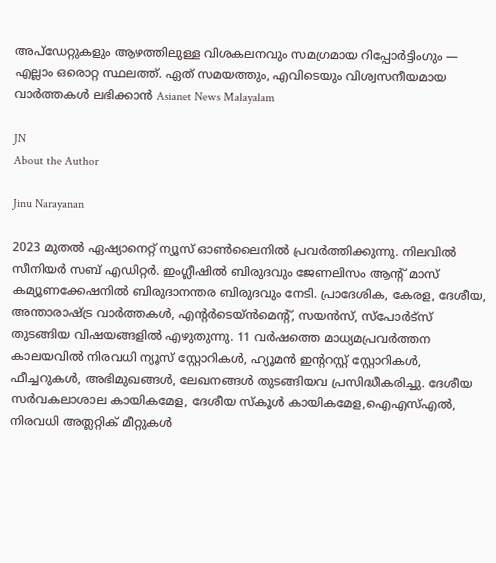അപ്‌ഡേറ്റുകളും ആഴത്തിലുള്ള വിശകലനവും സമഗ്രമായ റിപ്പോർട്ടിംഗും — എല്ലാം ഒരൊറ്റ സ്ഥലത്ത്. ഏത് സമയത്തും, എവിടെയും വിശ്വസനീയമായ വാർത്തകൾ ലഭിക്കാൻ Asianet News Malayalam

JN
About the Author

Jinu Narayanan

2023 മുതൽ ഏഷ്യാനെറ്റ് ന്യൂസ് ഓണ്‍ലൈനിൽ പ്രവര്‍ത്തിക്കുന്നു. നിലവിൽ സീനിയര്‍ സബ് എഡിറ്റര്‍. ഇംഗ്ലീഷിൽ ബിരുദവും ജേണലിസം ആന്‍റ് മാസ് കമ്യൂണക്കേഷനിൽ ബിരുദാനന്തര ബിരുദവും നേടി. പ്രാദേശിക, കേരള, ദേശീയ, അന്താരാഷ്ട്ര വാര്‍ത്തകള്‍, എന്റർടെയ്ൻമെൻ്റ്, സയൻസ്, സ്പോര്‍ട്സ് തുടങ്ങിയ വിഷയങ്ങളിൽ എഴുതുന്നു. 11 വര്‍ഷത്തെ മാധ്യമപ്രവര്‍ത്തന കാലയവിൽ നിരവധി ന്യൂസ് സ്റ്റോറികള്‍, ഹ്യൂമൻ ഇന്‍ററസ്റ്റ് സ്റ്റോറികള്‍, ഫീച്ചറുകള്‍, അഭിമുഖങ്ങള്‍, ലേഖനങ്ങള്‍ തുടങ്ങിയവ പ്രസിദ്ധീകരിച്ചു. ദേശീയ സര്‍വകലാശാല കായികമേള, ദേശീയ സ്കൂള്‍ കായികമേള,ഐഎസ്എൽ, നിരവധി അത്ലറ്റിക് മീറ്റുകള്‍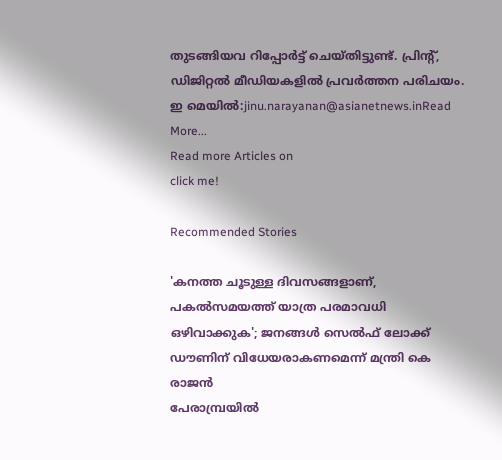തുടങ്ങിയവ റിപ്പോര്‍ട്ട് ചെയ്തിട്ടുണ്ട്. പ്രിന്‍റ്, ഡിജിറ്റൽ മീഡിയകളിൽ പ്രവര്‍ത്തന പരിചയം. ഇ മെയിൽ:jinu.narayanan@asianetnews.inRead More...
Read more Articles on
click me!

Recommended Stories

'കനത്ത ചൂടുള്ള ദിവസങ്ങളാണ്, പകൽസമയത്ത് യാത്ര പരമാവധി ഒഴിവാക്കുക'; ജനങ്ങൾ സെൽഫ് ലോക്ക് ഡൗണിന് വിധേയരാകണമെന്ന് മന്ത്രി കെ രാജൻ
പേരാമ്പ്രയിൽ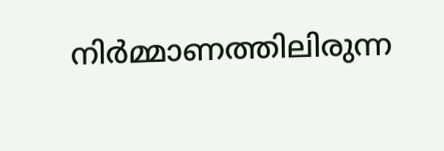നിർമ്മാണത്തിലിരുന്ന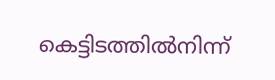കെട്ടിടത്തിൽനിന്ന്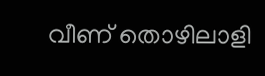വീണ് തൊഴിലാളി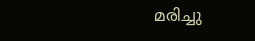മരിച്ചു